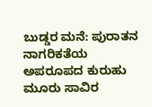ಬುಡ್ಡರ ಮನೆ: ಪುರಾತನ ನಾಗರಿಕತೆಯ ಅಪರೂಪದ ಕುರುಹು
ಮೂರು ಸಾವಿರ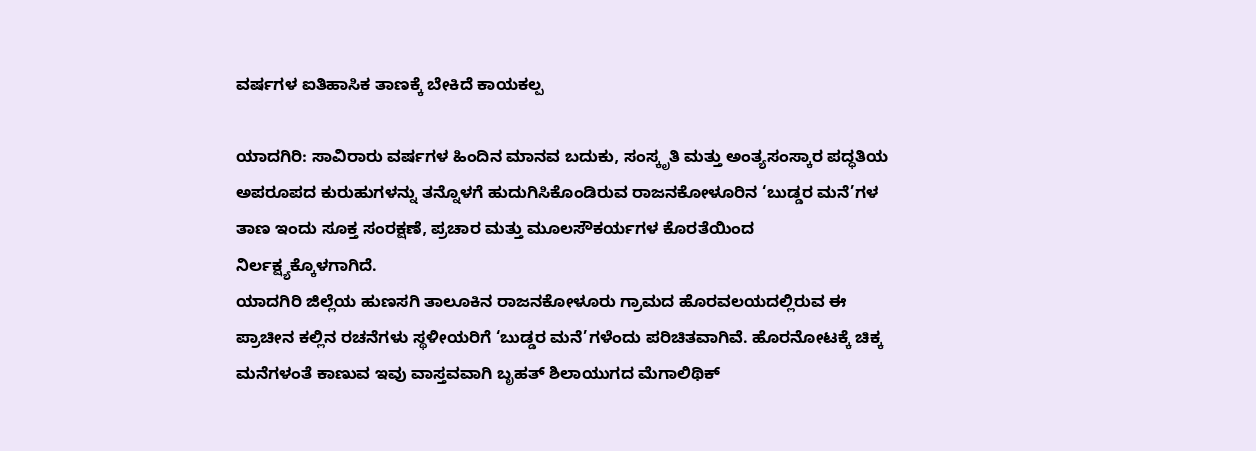ವರ್ಷಗಳ ಐತಿಹಾಸಿಕ ತಾಣಕ್ಕೆ ಬೇಕಿದೆ ಕಾಯಕಲ್ಪ

ಯಾದಗಿರಿ: ಸಾವಿರಾರು ವರ್ಷಗಳ ಹಿಂದಿನ ಮಾನವ ಬದುಕು, ಸಂಸ್ಕೃತಿ ಮತ್ತು ಅಂತ್ಯಸಂಸ್ಕಾರ ಪದ್ಧತಿಯ ಅಪರೂಪದ ಕುರುಹುಗಳನ್ನು ತನ್ನೊಳಗೆ ಹುದುಗಿಸಿಕೊಂಡಿರುವ ರಾಜನಕೋಳೂರಿನ ‘ಬುಡ್ಡರ ಮನೆ’ಗಳ ತಾಣ ಇಂದು ಸೂಕ್ತ ಸಂರಕ್ಷಣೆ, ಪ್ರಚಾರ ಮತ್ತು ಮೂಲಸೌಕರ್ಯಗಳ ಕೊರತೆಯಿಂದ ನಿರ್ಲಕ್ಷ್ಯಕ್ಕೊಳಗಾಗಿದೆ.
ಯಾದಗಿರಿ ಜಿಲ್ಲೆಯ ಹುಣಸಗಿ ತಾಲೂಕಿನ ರಾಜನಕೋಳೂರು ಗ್ರಾಮದ ಹೊರವಲಯದಲ್ಲಿರುವ ಈ ಪ್ರಾಚೀನ ಕಲ್ಲಿನ ರಚನೆಗಳು ಸ್ಥಳೀಯರಿಗೆ ‘ಬುಡ್ಡರ ಮನೆ’ಗಳೆಂದು ಪರಿಚಿತವಾಗಿವೆ. ಹೊರನೋಟಕ್ಕೆ ಚಿಕ್ಕ ಮನೆಗಳಂತೆ ಕಾಣುವ ಇವು ವಾಸ್ತವವಾಗಿ ಬೃಹತ್ ಶಿಲಾಯುಗದ ಮೆಗಾಲಿಥಿಕ್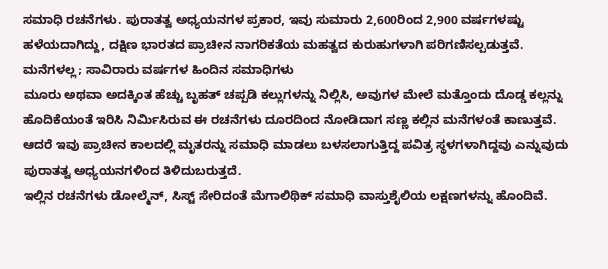ಸಮಾಧಿ ರಚನೆಗಳು. ಪುರಾತತ್ವ ಅಧ್ಯಯನಗಳ ಪ್ರಕಾರ, ಇವು ಸುಮಾರು 2,600ರಿಂದ 2,900 ವರ್ಷಗಳಷ್ಟು ಹಳೆಯದಾಗಿದ್ದು, ದಕ್ಷಿಣ ಭಾರತದ ಪ್ರಾಚೀನ ನಾಗರಿಕತೆಯ ಮಹತ್ವದ ಕುರುಹುಗಳಾಗಿ ಪರಿಗಣಿಸಲ್ಪಡುತ್ತವೆ.
ಮನೆಗಳಲ್ಲ; ಸಾವಿರಾರು ವರ್ಷಗಳ ಹಿಂದಿನ ಸಮಾಧಿಗಳು
ಮೂರು ಅಥವಾ ಅದಕ್ಕಿಂತ ಹೆಚ್ಚು ಬೃಹತ್ ಚಪ್ಪಡಿ ಕಲ್ಲುಗಳನ್ನು ನಿಲ್ಲಿಸಿ, ಅವುಗಳ ಮೇಲೆ ಮತ್ತೊಂದು ದೊಡ್ಡ ಕಲ್ಲನ್ನು ಹೊದಿಕೆಯಂತೆ ಇರಿಸಿ ನಿರ್ಮಿಸಿರುವ ಈ ರಚನೆಗಳು ದೂರದಿಂದ ನೋಡಿದಾಗ ಸಣ್ಣ ಕಲ್ಲಿನ ಮನೆಗಳಂತೆ ಕಾಣುತ್ತವೆ. ಆದರೆ ಇವು ಪ್ರಾಚೀನ ಕಾಲದಲ್ಲಿ ಮೃತರನ್ನು ಸಮಾಧಿ ಮಾಡಲು ಬಳಸಲಾಗುತ್ತಿದ್ದ ಪವಿತ್ರ ಸ್ಥಳಗಳಾಗಿದ್ದವು ಎನ್ನುವುದು ಪುರಾತತ್ವ ಅಧ್ಯಯನಗಳಿಂದ ತಿಳಿದುಬರುತ್ತದೆ.
ಇಲ್ಲಿನ ರಚನೆಗಳು ಡೋಲ್ಮೆನ್, ಸಿಸ್ಟ್ ಸೇರಿದಂತೆ ಮೆಗಾಲಿಥಿಕ್ ಸಮಾಧಿ ವಾಸ್ತುಶೈಲಿಯ ಲಕ್ಷಣಗಳನ್ನು ಹೊಂದಿವೆ.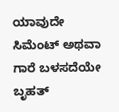ಯಾವುದೇ ಸಿಮೆಂಟ್ ಅಥವಾ ಗಾರೆ ಬಳಸದೆಯೇ ಬೃಹತ್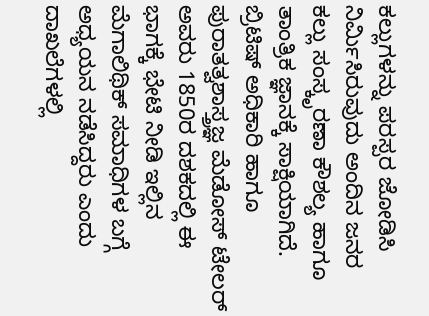ಕಲ್ಲುಗಳನ್ನು ಪರಸ್ಪರ ಜೋಡಿಸಿ ನಿರ್ಮಿಸಿರುವುದು ಅಂದಿನ ಜನರ ಕಲ್ಲು ಸಂಸ್ಕೃರಣಾ ಕೌಶಲ್ಯ ಹಾಗೂ ತಾಂತ್ರಿಕ ಜ್ಞಾನಕ್ಕೆ ಸಾಕ್ಷಿಯಾಗಿದೆ.
ಬ್ರಿಟಿಷ್ ಅಧಿಕಾರಿ ಹಾಗೂ ಪುರಾತತ್ವಶಾಸ್ತ್ರಜ್ಞ ಮೆಡೋಸ್ ಟೇಲರ್ ಅವರು 1850ರ ದಶಕದಲ್ಲಿ ಈ ಭಾಗಕ್ಕೆ ಭೇಟಿ ನೀಡಿ ಇಲ್ಲಿನ ಮೆಗಾಲಿಥಿಕ್ ಸಮಾಧಿಗಳ ಬಗ್ಗೆ ಅಧ್ಯಯನ ನಡೆಸಿದ್ದರು ಎಂದು ದಾಖಲೆಗಳಲ್ಲಿ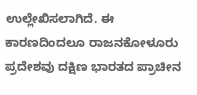ಉಲ್ಲೇಖಿಸಲಾಗಿದೆ. ಈ ಕಾರಣದಿಂದಲೂ ರಾಜನಕೋಳೂರು ಪ್ರದೇಶವು ದಕ್ಷಿಣ ಭಾರತದ ಪ್ರಾಚೀನ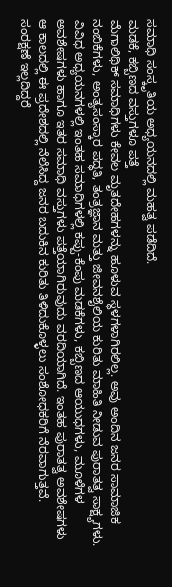ಸಮಾಧಿ ಸಂಸ್ಕೃತಿಯ ಅಧ್ಯಯನದಲ್ಲಿ ಮಹತ್ವ ಪಡೆದಿದೆ.
ಮಡಕೆ, ಕಬ್ಬಿಣದ ವಸ್ತುಗಳೂ ಪತ್ತೆ
ಮೆಗಾಲಿಥಿಕ್ ಸಮಾಧಿಗಳು ಕೇವಲ ಮೃತದೇಹಗಳನ್ನು ಹೂಳುವ ಸ್ಥಳಗಳಾಗಿರಲಿಲ್ಲ. ಅವು ಅಂದಿನ ಜನರ ಸಾಮಾಜಿಕ ನಂಬಿಕೆಗಳು, ಅಂತ್ಯಸಂಸ್ಕಾರ ಪದ್ಧತಿ, ತಂತ್ರಜ್ಞಾನ ಮತ್ತು ಜೀವನಶೈಲಿಯ ಕುರಿತು ಮಾಹಿತಿ ನೀಡುವ ಪುರಾತತ್ವ ಸಾಕ್ಷ್ಯಗಳು. ವಿವಿಧ ಅಧ್ಯಯನಗಳಲ್ಲಿ ಇಂತಹ ಸಮಾಧಿಗಳಲ್ಲಿ ಕಪ್ಪು-ಕೆಂಪು ಮಡಕೆಗಳು, ಕಬ್ಬಿಣದ ಆಯುಧಗಳು, ಮೂಳೆಗಳ ಅವಶೇಷಗಳು ಹಾಗೂ ಇತರ ಸಮಾಧಿ ವಸ್ತುಗಳು ಪತ್ತೆಯಾಗಿರುವುದು ವರದಿಯಾಗಿದೆ. ಇಂತಹ ಪುರಾತತ್ವ ಅವಶೇಷಗಳು ಆ ಕಾಲದಲ್ಲಿ ಈ ಪ್ರದೇಶದಲ್ಲಿ ನೆಲೆಸಿದ್ದ ಜನರ ಬದುಕಿನ ಕುರಿತು ತಿಳಿದುಕೊಳ್ಳಲು ಸಂಶೋಧಕರಿಗೆ ನೆರವಾಗುತ್ತವೆ.
ಸಂರಕ್ಷಣೆ ಇಲ್ಲದಿದ್ದರೆ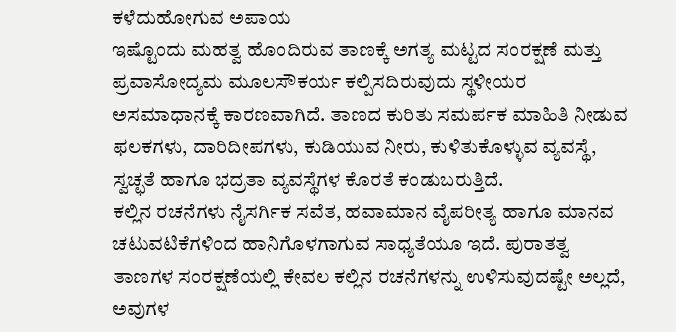ಕಳೆದುಹೋಗುವ ಅಪಾಯ
ಇಷ್ಟೊಂದು ಮಹತ್ವ ಹೊಂದಿರುವ ತಾಣಕ್ಕೆ ಅಗತ್ಯ ಮಟ್ಟದ ಸಂರಕ್ಷಣೆ ಮತ್ತು ಪ್ರವಾಸೋದ್ಯಮ ಮೂಲಸೌಕರ್ಯ ಕಲ್ಪಿಸದಿರುವುದು ಸ್ಥಳೀಯರ ಅಸಮಾಧಾನಕ್ಕೆ ಕಾರಣವಾಗಿದೆ. ತಾಣದ ಕುರಿತು ಸಮರ್ಪಕ ಮಾಹಿತಿ ನೀಡುವ ಫಲಕಗಳು, ದಾರಿದೀಪಗಳು, ಕುಡಿಯುವ ನೀರು, ಕುಳಿತುಕೊಳ್ಳುವ ವ್ಯವಸ್ಥೆ, ಸ್ವಚ್ಛತೆ ಹಾಗೂ ಭದ್ರತಾ ವ್ಯವಸ್ಥೆಗಳ ಕೊರತೆ ಕಂಡುಬರುತ್ತಿದೆ.
ಕಲ್ಲಿನ ರಚನೆಗಳು ನೈಸರ್ಗಿಕ ಸವೆತ, ಹವಾಮಾನ ವೈಪರೀತ್ಯ ಹಾಗೂ ಮಾನವ ಚಟುವಟಿಕೆಗಳಿಂದ ಹಾನಿಗೊಳಗಾಗುವ ಸಾಧ್ಯತೆಯೂ ಇದೆ. ಪುರಾತತ್ವ ತಾಣಗಳ ಸಂರಕ್ಷಣೆಯಲ್ಲಿ ಕೇವಲ ಕಲ್ಲಿನ ರಚನೆಗಳನ್ನು ಉಳಿಸುವುದಷ್ಟೇ ಅಲ್ಲದೆ, ಅವುಗಳ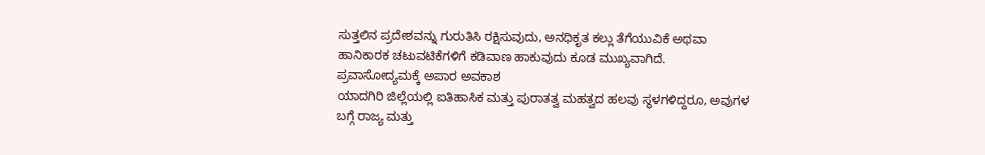ಸುತ್ತಲಿನ ಪ್ರದೇಶವನ್ನು ಗುರುತಿಸಿ ರಕ್ಷಿಸುವುದು, ಅನಧಿಕೃತ ಕಲ್ಲು ತೆಗೆಯುವಿಕೆ ಅಥವಾ ಹಾನಿಕಾರಕ ಚಟುವಟಿಕೆಗಳಿಗೆ ಕಡಿವಾಣ ಹಾಕುವುದು ಕೂಡ ಮುಖ್ಯವಾಗಿದೆ.
ಪ್ರವಾಸೋದ್ಯಮಕ್ಕೆ ಅಪಾರ ಅವಕಾಶ
ಯಾದಗಿರಿ ಜಿಲ್ಲೆಯಲ್ಲಿ ಐತಿಹಾಸಿಕ ಮತ್ತು ಪುರಾತತ್ವ ಮಹತ್ವದ ಹಲವು ಸ್ಥಳಗಳಿದ್ದರೂ, ಅವುಗಳ ಬಗ್ಗೆ ರಾಜ್ಯ ಮತ್ತು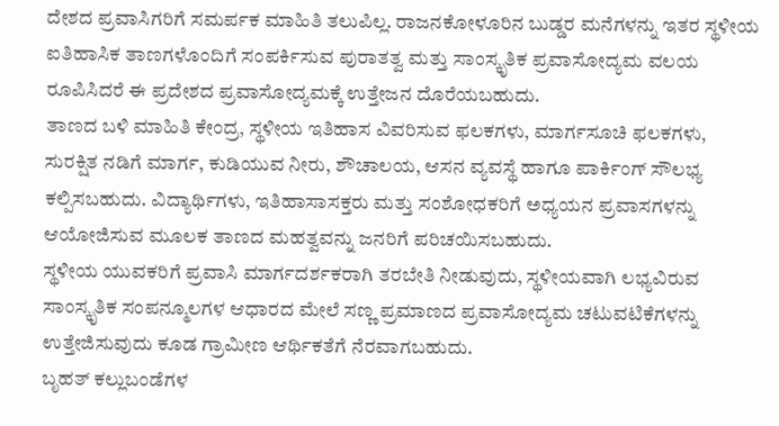ದೇಶದ ಪ್ರವಾಸಿಗರಿಗೆ ಸಮರ್ಪಕ ಮಾಹಿತಿ ತಲುಪಿಲ್ಲ. ರಾಜನಕೋಳೂರಿನ ಬುಡ್ಡರ ಮನೆಗಳನ್ನು ಇತರ ಸ್ಥಳೀಯ ಐತಿಹಾಸಿಕ ತಾಣಗಳೊಂದಿಗೆ ಸಂಪರ್ಕಿಸುವ ಪುರಾತತ್ವ ಮತ್ತು ಸಾಂಸ್ಕೃತಿಕ ಪ್ರವಾಸೋದ್ಯಮ ವಲಯ ರೂಪಿಸಿದರೆ ಈ ಪ್ರದೇಶದ ಪ್ರವಾಸೋದ್ಯಮಕ್ಕೆ ಉತ್ತೇಜನ ದೊರೆಯಬಹುದು.
ತಾಣದ ಬಳಿ ಮಾಹಿತಿ ಕೇಂದ್ರ, ಸ್ಥಳೀಯ ಇತಿಹಾಸ ವಿವರಿಸುವ ಫಲಕಗಳು, ಮಾರ್ಗಸೂಚಿ ಫಲಕಗಳು, ಸುರಕ್ಷಿತ ನಡಿಗೆ ಮಾರ್ಗ, ಕುಡಿಯುವ ನೀರು, ಶೌಚಾಲಯ, ಆಸನ ವ್ಯವಸ್ಥೆ ಹಾಗೂ ಪಾರ್ಕಿಂಗ್ ಸೌಲಭ್ಯ ಕಲ್ಪಿಸಬಹುದು. ವಿದ್ಯಾರ್ಥಿಗಳು, ಇತಿಹಾಸಾಸಕ್ತರು ಮತ್ತು ಸಂಶೋಧಕರಿಗೆ ಅಧ್ಯಯನ ಪ್ರವಾಸಗಳನ್ನು ಆಯೋಜಿಸುವ ಮೂಲಕ ತಾಣದ ಮಹತ್ವವನ್ನು ಜನರಿಗೆ ಪರಿಚಯಿಸಬಹುದು.
ಸ್ಥಳೀಯ ಯುವಕರಿಗೆ ಪ್ರವಾಸಿ ಮಾರ್ಗದರ್ಶಕರಾಗಿ ತರಬೇತಿ ನೀಡುವುದು, ಸ್ಥಳೀಯವಾಗಿ ಲಭ್ಯವಿರುವ ಸಾಂಸ್ಕೃತಿಕ ಸಂಪನ್ಮೂಲಗಳ ಆಧಾರದ ಮೇಲೆ ಸಣ್ಣ ಪ್ರಮಾಣದ ಪ್ರವಾಸೋದ್ಯಮ ಚಟುವಟಿಕೆಗಳನ್ನು ಉತ್ತೇಜಿಸುವುದು ಕೂಡ ಗ್ರಾಮೀಣ ಆರ್ಥಿಕತೆಗೆ ನೆರವಾಗಬಹುದು.
ಬೃಹತ್ ಕಲ್ಲುಬಂಡೆಗಳ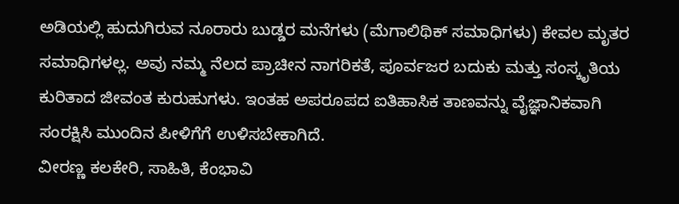ಅಡಿಯಲ್ಲಿ ಹುದುಗಿರುವ ನೂರಾರು ಬುಡ್ಡರ ಮನೆಗಳು (ಮೆಗಾಲಿಥಿಕ್ ಸಮಾಧಿಗಳು) ಕೇವಲ ಮೃತರ ಸಮಾಧಿಗಳಲ್ಲ. ಅವು ನಮ್ಮ ನೆಲದ ಪ್ರಾಚೀನ ನಾಗರಿಕತೆ, ಪೂರ್ವಜರ ಬದುಕು ಮತ್ತು ಸಂಸ್ಕೃತಿಯ ಕುರಿತಾದ ಜೀವಂತ ಕುರುಹುಗಳು. ಇಂತಹ ಅಪರೂಪದ ಐತಿಹಾಸಿಕ ತಾಣವನ್ನು ವೈಜ್ಞಾನಿಕವಾಗಿ ಸಂರಕ್ಷಿಸಿ ಮುಂದಿನ ಪೀಳಿಗೆಗೆ ಉಳಿಸಬೇಕಾಗಿದೆ.
ವೀರಣ್ಣ ಕಲಕೇರಿ, ಸಾಹಿತಿ, ಕೆಂಭಾವಿ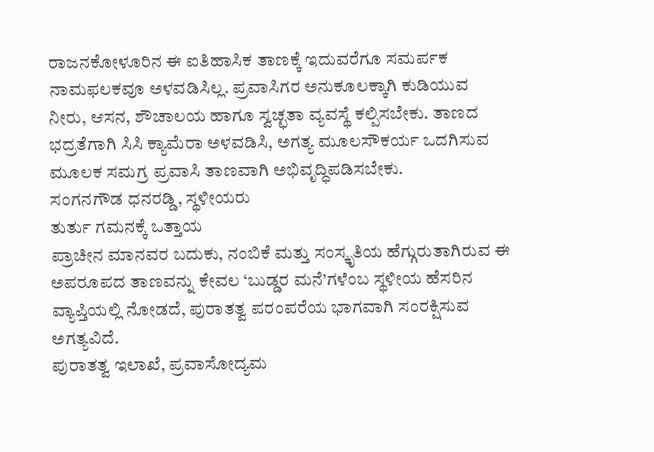ರಾಜನಕೋಳೂರಿನ ಈ ಐತಿಹಾಸಿಕ ತಾಣಕ್ಕೆ ಇದುವರೆಗೂ ಸಮರ್ಪಕ ನಾಮಫಲಕವೂ ಅಳವಡಿಸಿಲ್ಲ. ಪ್ರವಾಸಿಗರ ಅನುಕೂಲಕ್ಕಾಗಿ ಕುಡಿಯುವ ನೀರು, ಆಸನ, ಶೌಚಾಲಯ ಹಾಗೂ ಸ್ವಚ್ಛತಾ ವ್ಯವಸ್ಥೆ ಕಲ್ಪಿಸಬೇಕು. ತಾಣದ ಭದ್ರತೆಗಾಗಿ ಸಿಸಿ ಕ್ಯಾಮೆರಾ ಅಳವಡಿಸಿ, ಅಗತ್ಯ ಮೂಲಸೌಕರ್ಯ ಒದಗಿಸುವ ಮೂಲಕ ಸಮಗ್ರ ಪ್ರವಾಸಿ ತಾಣವಾಗಿ ಅಭಿವೃದ್ಧಿಪಡಿಸಬೇಕು.
ಸಂಗನಗೌಡ ಧನರಡ್ಡಿ, ಸ್ಥಳೀಯರು
ತುರ್ತು ಗಮನಕ್ಕೆ ಒತ್ತಾಯ
ಪ್ರಾಚೀನ ಮಾನವರ ಬದುಕು, ನಂಬಿಕೆ ಮತ್ತು ಸಂಸ್ಕೃತಿಯ ಹೆಗ್ಗುರುತಾಗಿರುವ ಈ ಅಪರೂಪದ ತಾಣವನ್ನು ಕೇವಲ ‘ಬುಡ್ಡರ ಮನೆ’ಗಳೆಂಬ ಸ್ಥಳೀಯ ಹೆಸರಿನ ವ್ಯಾಪ್ತಿಯಲ್ಲಿ ನೋಡದೆ, ಪುರಾತತ್ವ ಪರಂಪರೆಯ ಭಾಗವಾಗಿ ಸಂರಕ್ಷಿಸುವ ಅಗತ್ಯವಿದೆ.
ಪುರಾತತ್ವ ಇಲಾಖೆ, ಪ್ರವಾಸೋದ್ಯಮ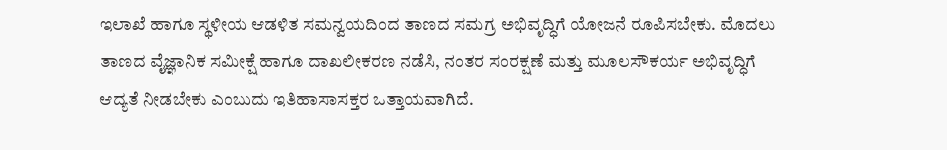ಇಲಾಖೆ ಹಾಗೂ ಸ್ಥಳೀಯ ಆಡಳಿತ ಸಮನ್ವಯದಿಂದ ತಾಣದ ಸಮಗ್ರ ಅಭಿವೃದ್ಧಿಗೆ ಯೋಜನೆ ರೂಪಿಸಬೇಕು. ಮೊದಲು ತಾಣದ ವೈಜ್ಞಾನಿಕ ಸಮೀಕ್ಷೆ ಹಾಗೂ ದಾಖಲೀಕರಣ ನಡೆಸಿ, ನಂತರ ಸಂರಕ್ಷಣೆ ಮತ್ತು ಮೂಲಸೌಕರ್ಯ ಅಭಿವೃದ್ಧಿಗೆ ಆದ್ಯತೆ ನೀಡಬೇಕು ಎಂಬುದು ಇತಿಹಾಸಾಸಕ್ತರ ಒತ್ತಾಯವಾಗಿದೆ.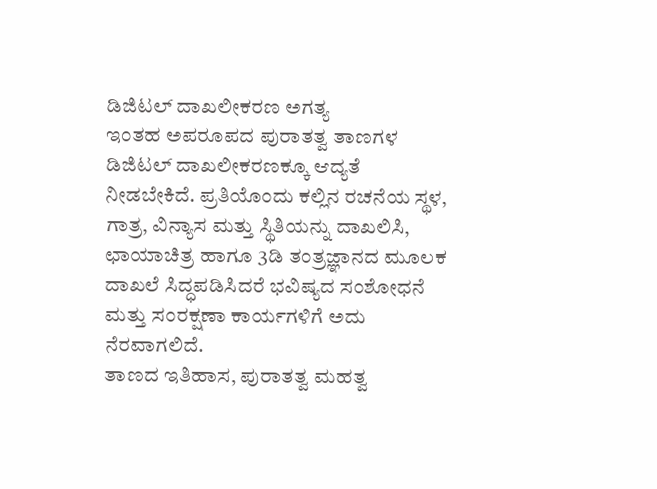ಡಿಜಿಟಲ್ ದಾಖಲೀಕರಣ ಅಗತ್ಯ
ಇಂತಹ ಅಪರೂಪದ ಪುರಾತತ್ವ ತಾಣಗಳ ಡಿಜಿಟಲ್ ದಾಖಲೀಕರಣಕ್ಕೂ ಆದ್ಯತೆ ನೀಡಬೇಕಿದೆ. ಪ್ರತಿಯೊಂದು ಕಲ್ಲಿನ ರಚನೆಯ ಸ್ಥಳ, ಗಾತ್ರ, ವಿನ್ಯಾಸ ಮತ್ತು ಸ್ಥಿತಿಯನ್ನು ದಾಖಲಿಸಿ, ಛಾಯಾಚಿತ್ರ ಹಾಗೂ 3ಡಿ ತಂತ್ರಜ್ಞಾನದ ಮೂಲಕ ದಾಖಲೆ ಸಿದ್ಧಪಡಿಸಿದರೆ ಭವಿಷ್ಯದ ಸಂಶೋಧನೆ ಮತ್ತು ಸಂರಕ್ಷಣಾ ಕಾರ್ಯಗಳಿಗೆ ಅದು ನೆರವಾಗಲಿದೆ.
ತಾಣದ ಇತಿಹಾಸ, ಪುರಾತತ್ವ ಮಹತ್ವ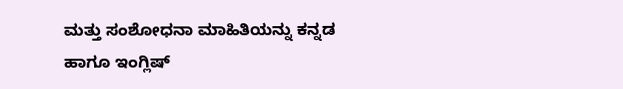ಮತ್ತು ಸಂಶೋಧನಾ ಮಾಹಿತಿಯನ್ನು ಕನ್ನಡ ಹಾಗೂ ಇಂಗ್ಲಿಷ್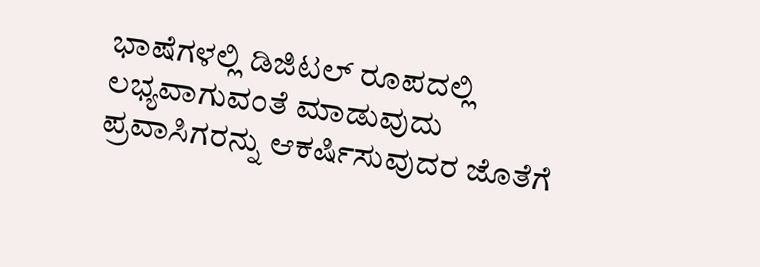ಭಾಷೆಗಳಲ್ಲಿ ಡಿಜಿಟಲ್ ರೂಪದಲ್ಲಿ ಲಭ್ಯವಾಗುವಂತೆ ಮಾಡುವುದು ಪ್ರವಾಸಿಗರನ್ನು ಆಕರ್ಷಿಸುವುದರ ಜೊತೆಗೆ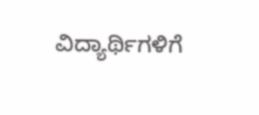ವಿದ್ಯಾರ್ಥಿಗಳಿಗೆ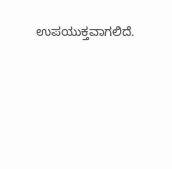ಉಪಯುಕ್ತವಾಗಲಿದೆ.